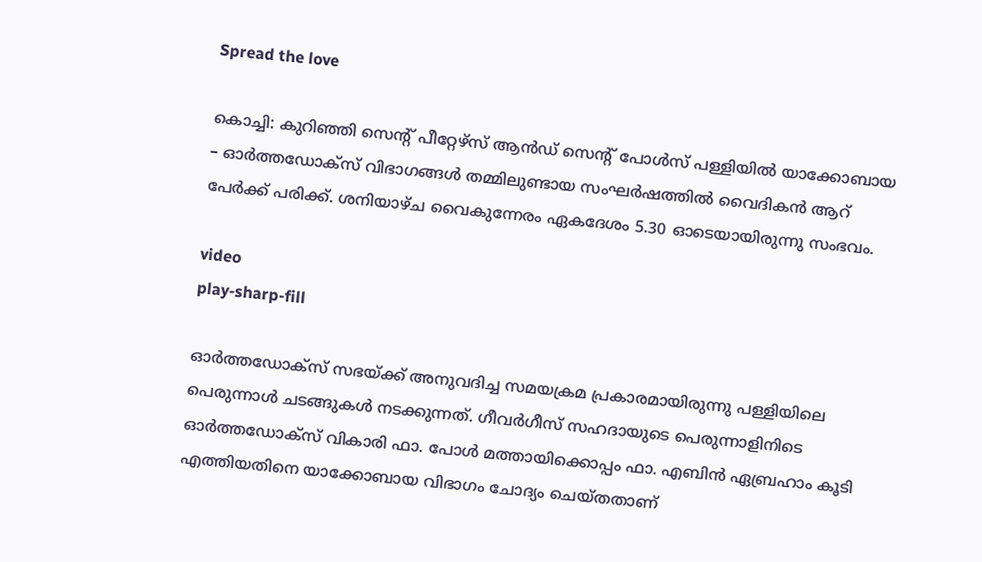Spread the love

കൊച്ചി: കുറിഞ്ഞി സെന്‍റ് പീറ്റേഴ്സ് ആൻഡ് സെന്‍റ് പോള്‍സ് പള്ളിയില്‍ യാക്കോബായ – ഓർത്തഡോക്സ് വിഭാഗങ്ങള്‍ തമ്മിലുണ്ടായ സംഘർഷത്തില്‍ വൈദികൻ ആറ് പേർക്ക് പരിക്ക്. ശനിയാഴ്ച വൈകുന്നേരം ഏകദേശം 5.30 ഓടെയായിരുന്നു സംഭവം.

video
play-sharp-fill

ഓർത്തഡോക്സ് സഭയ്ക്ക് അനുവദിച്ച സമയക്രമ പ്രകാരമായിരുന്നു പള്ളിയിലെ പെരുന്നാള്‍ ചടങ്ങുകള്‍ നടക്കുന്നത്. ഗീവർഗീസ് സഹദായുടെ പെരുന്നാളിനിടെ ഓർത്തഡോക്സ് വികാരി ഫാ. പോള്‍ മത്തായിക്കൊപ്പം ഫാ. എബിൻ ഏബ്രഹാം കൂടി എത്തിയതിനെ യാക്കോബായ വിഭാഗം ചോദ്യം ചെയ്തതാണ്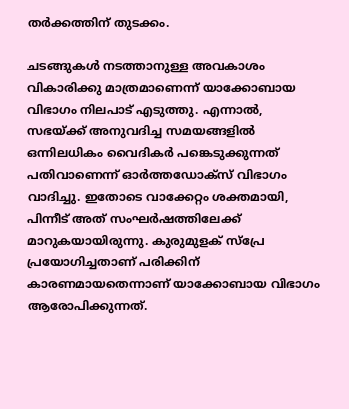തർക്കത്തിന് തുടക്കം.

ചടങ്ങുകള്‍ നടത്താനുള്ള അവകാശം വികാരിക്കു മാത്രമാണെന്ന് യാക്കോബായ വിഭാഗം നിലപാട് എടുത്തു. എന്നാല്‍, സഭയ്ക്ക് അനുവദിച്ച സമയങ്ങളില്‍ ഒന്നിലധികം വൈദികർ പങ്കെടുക്കുന്നത് പതിവാണെന്ന് ഓർത്തഡോക്സ് വിഭാഗം വാദിച്ചു. ഇതോടെ വാക്കേറ്റം ശക്തമായി, പിന്നീട് അത് സംഘർഷത്തിലേക്ക് മാറുകയായിരുന്നു. കുരുമുളക് സ്പ്രേ പ്രയോഗിച്ചതാണ് പരിക്കിന് കാരണമായതെന്നാണ് യാക്കോബായ വിഭാഗം ആരോപിക്കുന്നത്.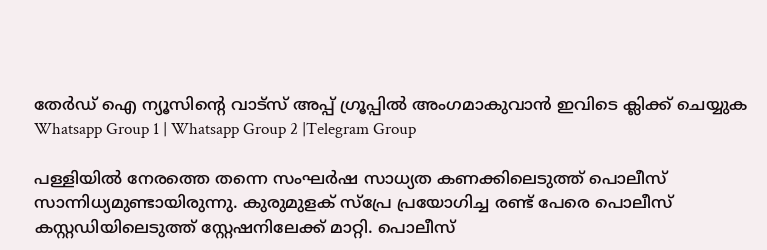തേർഡ് ഐ ന്യൂസിന്റെ വാട്സ് അപ്പ് ഗ്രൂപ്പിൽ അംഗമാകുവാൻ ഇവിടെ ക്ലിക്ക് ചെയ്യുക
Whatsapp Group 1 | Whatsapp Group 2 |Telegram Group

പള്ളിയില്‍ നേരത്തെ തന്നെ സംഘർഷ സാധ്യത കണക്കിലെടുത്ത് പൊലീസ് സാന്നിധ്യമുണ്ടായിരുന്നു. കുരുമുളക് സ്പ്രേ പ്രയോഗിച്ച രണ്ട് പേരെ പൊലീസ് കസ്റ്റഡിയിലെടുത്ത് സ്റ്റേഷനിലേക്ക് മാറ്റി. പൊലീസ്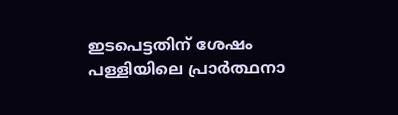ഇടപെട്ടതിന് ശേഷം പള്ളിയിലെ പ്രാർത്ഥനാ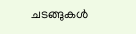ചടങ്ങുകള്‍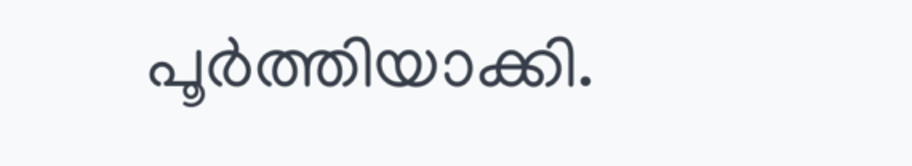പൂർത്തിയാക്കി.